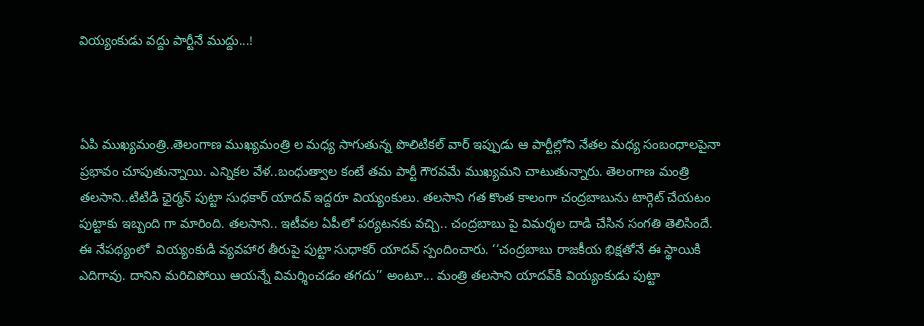వియ్యంకుడు వద్దు పార్టీనే ముద్దు...!



ఏపి ముఖ్య‌మంత్రి..తెలంగాణ ముఖ్య‌మంత్రి ల మ‌ధ్య సాగుతున్న పొలిటిక‌ల్ వార్ ఇప్పుడు ఆ పార్టీల్లోని నేత‌ల మ‌ధ్య సంబంధాల‌పైనా ప్ర‌భావం చూపుతున్నాయి. ఎన్నిక‌ల వేళ‌..బంధుత్వాల కంటే తమ పార్టీ గౌరవమే ముఖ్య‌మ‌ని చాటుతున్నారు. తెలంగాణ మంత్రి త‌ల‌సాని..టిటిడి ఛైర్మ‌న్ పుట్టా సుధ‌కార్ యాద‌వ్ ఇద్ద‌రూ వియ్యంకులు. త‌ల‌సాని గత కొంత కాలంగా చంద్ర‌బాబును టార్గెట్ చేయ‌టం పుట్టాకు ఇబ్బంది గా మారింది. తలసాని.. ఇటీవల ఏపీలో పర్యటనకు వచ్చి.. చంద్రబాబు పై విమర్శల దాడి చేసిన సంగతి తెలిసిందే. ఈ నేపథ్యంలో  వియ్యంకుడి వ్యవహార తీరుపై పుట్టా సుధాకర్ యాదవ్ స్పందించారు. ‘‘చంద్రబాబు రాజకీయ భిక్షతోనే ఈ స్థాయికి ఎదిగావు. దానిని మరిచిపోయి ఆయన్నే విమర్శించడం తగదు’’ అంటూ... మంత్రి తలసాని యాదవ్‌కి వియ్యంకుడు పుట్టా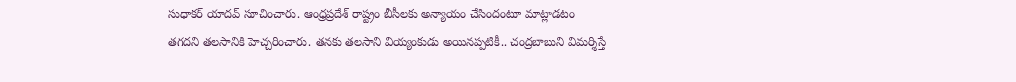సుధాకర్ యాదవ్ సూచించారు. ఆంధ్రప్రదేశ్ రాష్ట్రం బీసీలకు అన్యాయం చేసిందంటూ మాట్లాడటం తగదని తలసానికి హెచ్చరించారు. తనకు తలసాని వియ్యంకుడు అయినప్పటికీ.. చంద్రబాబుని విమర్శిస్తే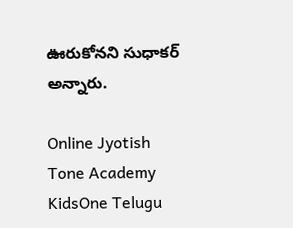ఊరుకోనని సుధాకర్ అన్నారు.

Online Jyotish
Tone Academy
KidsOne Telugu